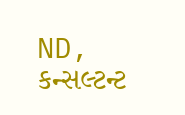ND, કન્સલ્ટન્ટ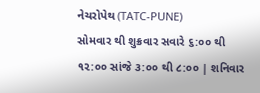નેચરોપેથ (TATC-PUNE)
સોમવાર થી શુક્રવાર સવારે ૬:૦૦ થી ૧૨:૦૦ સાંજે ૩:૦૦ થી ૮:૦૦ | શનિવાર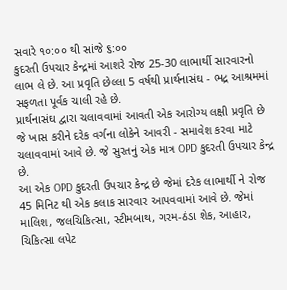સવારે ૧૦:૦૦ થી સાંજે ૬:૦૦
કુદરતી ઉપચાર કેન્દ્રમાં આશરે રોજ 25-30 લાભાર્થી સારવારનો લાભ લે છે. આ પ્રવૃતિ છેલ્લા 5 વર્ષથી પ્રાર્થનાસંઘ - ભદ્ર આશ્રમમાં સફળતા પૂર્વક ચાલી રહે છે.
પ્રાર્થનાસંઘ દ્વારા ચલાવવામાં આવતી એક આરોગ્ય લક્ષી પ્રવૃતિ છે જે ખાસ કરીને દરેક વર્ગના લોકેને આવરી - સમાવેશ કરવા માટે ચલાવવામાં આવે છે. જે સુરતનું એક માત્ર OPD કુદરતી ઉપચાર કેન્દ્ર છે.
આ એક OPD કુદરતી ઉપચાર કેન્દ્ર છે જેમાં દરેક લાભાર્થી ને રોજ 45 મિનિટ થી એક કલાક સારવાર આપવવામાં આવે છે. જેમાં માલિશ, જલચિકિત્સા, સ્ટીમબાથ, ગરમ-ઠંડા શેક, આહાર, ચિકિત્સા લપેટ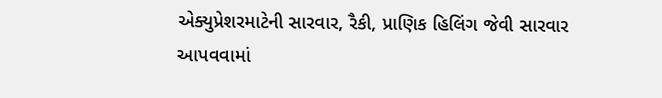એક્યુપ્રેશરમાટેની સારવાર, રૈકી, પ્રાણિક હિલિંગ જેવી સારવાર આપવવામાં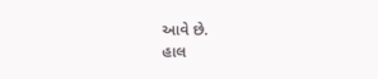આવે છે.
હાલ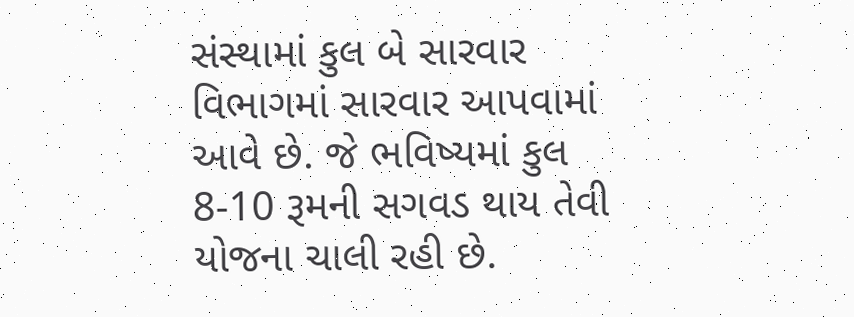સંસ્થામાં કુલ બે સારવાર વિભાગમાં સારવાર આપવામાં આવે છે. જે ભવિષ્યમાં કુલ 8-10 રૂમની સગવડ થાય તેવી યોજના ચાલી રહી છે.